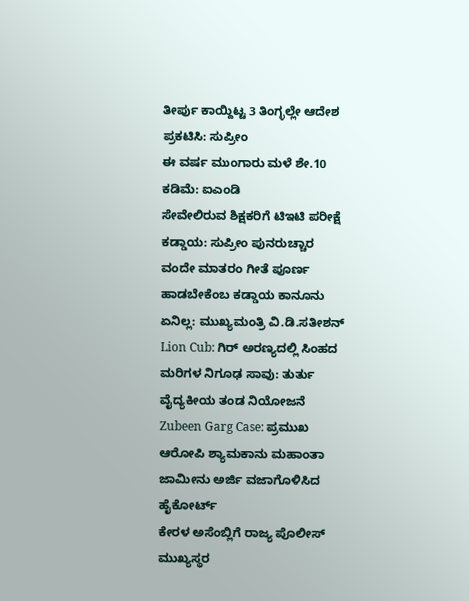ತೀರ್ಪು ಕಾಯ್ದಿಟ್ಟ 3 ತಿಂಗ್ಳಲ್ಲೇ ಆದೇಶ ಪ್ರಕಟಿಸಿ: ಸುಪ್ರೀಂ
ಈ ವರ್ಷ ಮುಂಗಾರು ಮಳೆ ಶೇ.10 ಕಡಿಮೆ: ಐಎಂಡಿ
ಸೇವೇಲಿರುವ ಶಿಕ್ಷಕರಿಗೆ ಟಿಇಟಿ ಪರೀಕ್ಷೆ ಕಡ್ಡಾಯ: ಸುಪ್ರೀಂ ಪುನರುಚ್ಚಾರ
ವಂದೇ ಮಾತರಂ ಗೀತೆ ಪೂರ್ಣ ಹಾಡಬೇಕೆಂಬ ಕಡ್ಡಾಯ ಕಾನೂನು ಏನಿಲ್ಲ: ಮುಖ್ಯಮಂತ್ರಿ ವಿ.ಡಿ.ಸತೀಶನ್
Lion Cub: ಗಿರ್ ಅರಣ್ಯದಲ್ಲಿ ಸಿಂಹದ ಮರಿಗಳ ನಿಗೂಢ ಸಾವು: ತುರ್ತು ವೈದ್ಯಕೀಯ ತಂಡ ನಿಯೋಜನೆ
Zubeen Garg Case: ಪ್ರಮುಖ ಆರೋಪಿ ಶ್ಯಾಮಕಾನು ಮಹಾಂತಾ ಜಾಮೀನು ಅರ್ಜಿ ವಜಾಗೊಳಿಸಿದ ಹೈಕೋರ್ಟ್
ಕೇರಳ ಅಸೆಂಬ್ಲಿಗೆ ರಾಜ್ಯ ಪೊಲೀಸ್ ಮುಖ್ಯಸ್ಥರ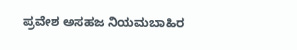ಪ್ರವೇಶ ಅಸಹಜ ನಿಯಮಬಾಹಿರ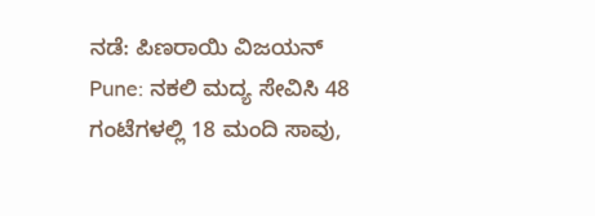ನಡೆ: ಪಿಣರಾಯಿ ವಿಜಯನ್
Pune: ನಕಲಿ ಮದ್ಯ ಸೇವಿಸಿ 48 ಗಂಟೆಗಳಲ್ಲಿ 18 ಮಂದಿ ಸಾವು,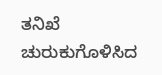ತನಿಖೆ ಚುರುಕುಗೊಳಿಸಿದ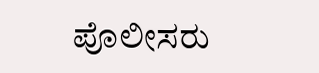ಪೊಲೀಸರು